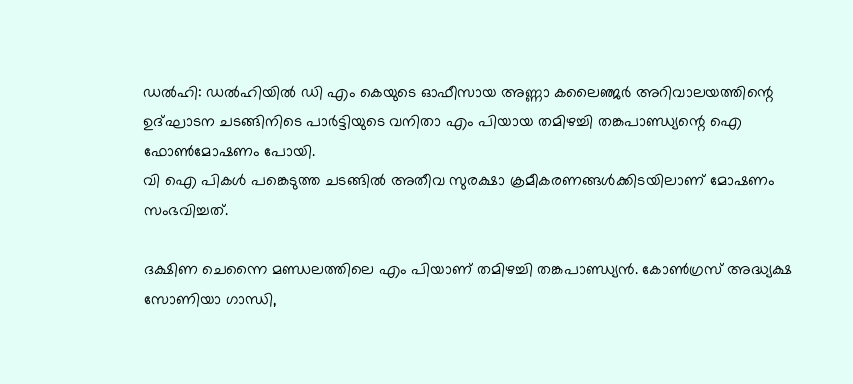ഡല്‍ഹി: ഡല്‍ഹിയില്‍ ഡി എം കെയുടെ ഓഫീസായ അണ്ണാ കലൈഞ്ജര്‍ അറിവാലയത്തിന്റെ ഉദ്ഘാടന ചടങ്ങിനിടെ പാര്‍ട്ടിയുടെ വനിതാ എം പിയായ തമിഴച്ചി തങ്കപാണ്ഡ്യന്റെ ഐ ഫോണ്‍മോഷണം പോയി.
വി ഐ പികള്‍ പങ്കെടുത്ത ചടങ്ങില്‍ അതീവ സുരക്ഷാ ക്രമീകരണങ്ങള്‍ക്കിടയിലാണ് മോഷണം സംഭവിച്ചത്.

ദക്ഷിണ ചെന്നൈ മണ്ഡലത്തിലെ എം പിയാണ് തമിഴച്ചി തങ്കപാണ്ഡ്യന്‍. കോണ്‍ഗ്രസ് അദ്ധ്യക്ഷ സോണിയാ ഗാന്ധി,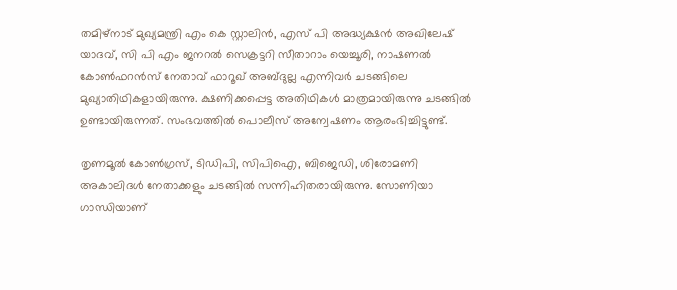തമിഴ്‌നാട് മുഖ്യമന്ത്രി എം കെ സ്റ്റാലിന്‍, എസ് പി അദ്ധ്യക്ഷന്‍ അഖിലേഷ് യാദവ്, സി പി എം ജനറല്‍ സെക്രട്ടറി സീതാറാം യെച്ചൂരി, നാഷണല്‍ കോണ്‍ഫറന്‍സ് നേതാവ് ഫാറൂഖ് അബ്ദുല്ല എന്നിവര്‍ ചടങ്ങിലെ മുഖ്യാതിഥികളായിരുന്നു. ക്ഷണിക്കപ്പെട്ട അതിഥികള്‍ മാത്രമായിരുന്നു ചടങ്ങില്‍ ഉണ്ടായിരുന്നത്. സംഭവത്തില്‍ പൊലീസ് അന്വേഷണം ആരംഭിച്ചിട്ടുണ്ട്.

തൃണമൂല്‍ കോണ്‍ഗ്രസ്, ടിഡിപി, സിപിഐ, ബിജെഡി, ശിരോമണി അകാലിദള്‍ നേതാക്കളും ചടങ്ങില്‍ സന്നിഹിതരായിരുന്നു. സോണിയാ ഗാന്ധിയാണ്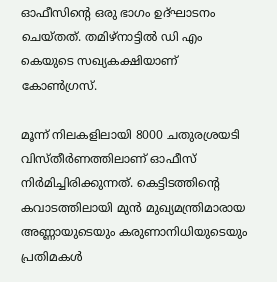ഓഫീസിന്റെ ഒരു ഭാഗം ഉദ്ഘാടനം ചെയ്തത്. തമിഴ്‌നാട്ടില്‍ ഡി എം കെയുടെ സഖ്യകക്ഷിയാണ് കോണ്‍ഗ്രസ്.

മൂന്ന് നിലകളിലായി 8000 ചതുരശ്രയടി വിസ്തീര്‍ണത്തിലാണ് ഓഫീസ് നിര്‍മിച്ചിരിക്കുന്നത്. കെട്ടിടത്തിന്റെ കവാടത്തിലായി മുന്‍ മുഖ്യമന്ത്രിമാരായ അണ്ണായുടെയും കരുണാനിധിയുടെയും പ്രതിമകള്‍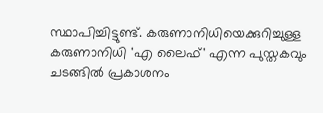സ്ഥാപിച്ചിട്ടുണ്ട്. കരുണാനിധിയെക്കുറിച്ചുള്ള കരുണാനിധി 'എ ലൈഫ്' എന്ന പുസ്തകവും ചടങ്ങില്‍ പ്രകാശനം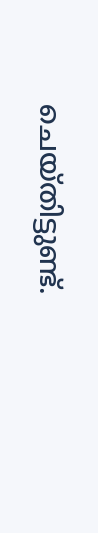ചെയ്തിട്ടുണ്ട്.